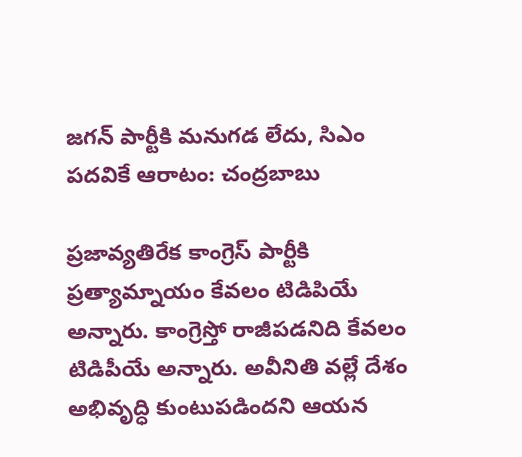జగన్ పార్టీకి మనుగడ లేదు, సిఎం పదవికే ఆరాటం: చంద్రబాబు

ప్రజావ్యతిరేక కాంగ్రెస్ పార్టీకి ప్రత్యామ్నాయం కేవలం టిడిపియే అన్నారు. కాంగ్రెస్తో రాజీపడనిది కేవలం టిడిపీయే అన్నారు. అవీనితి వల్లే దేశం అభివృద్ధి కుంటుపడిందని ఆయన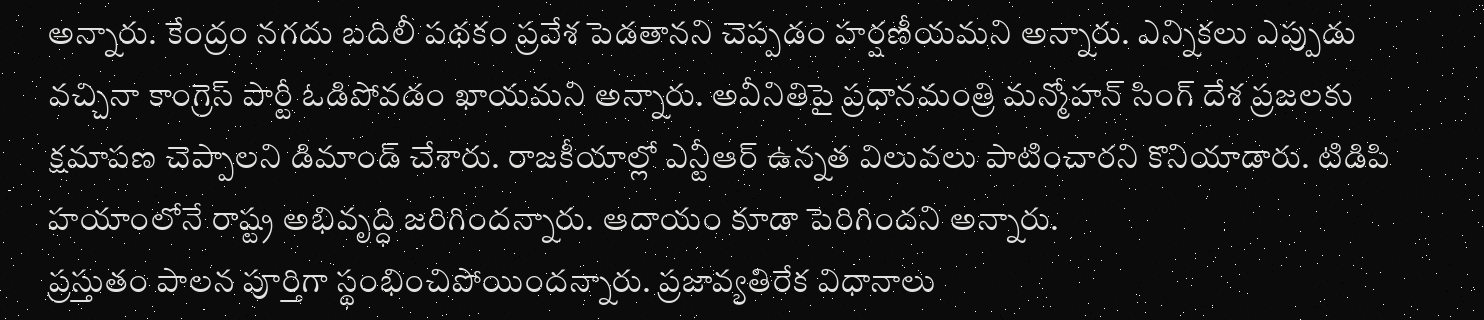అన్నారు. కేంద్రం నగదు బదిలీ పథకం ప్రవేశ పెడతానని చెప్పడం హర్షణీయమని అన్నారు. ఎన్నికలు ఎప్పుడు వచ్చినా కాంగ్రెస్ పార్టీ ఓడిపోవడం ఖాయమని అన్నారు. అవీనితిపై ప్రధానమంత్రి మన్మోహన్ సింగ్ దేశ ప్రజలకు క్షమాపణ చెప్పాలని డిమాండ్ చేశారు. రాజకీయాల్లో ఎన్టీఆర్ ఉన్నత విలువలు పాటించారని కొనియాడారు. టిడిపి హయాంలోనే రాష్ట్ర అభివృద్ధి జరిగిందన్నారు. ఆదాయం కూడా పెరిగిందని అన్నారు.
ప్రస్తుతం పాలన పూర్తిగా స్థంభించిపోయిందన్నారు. ప్రజావ్యతిరేక విధానాలు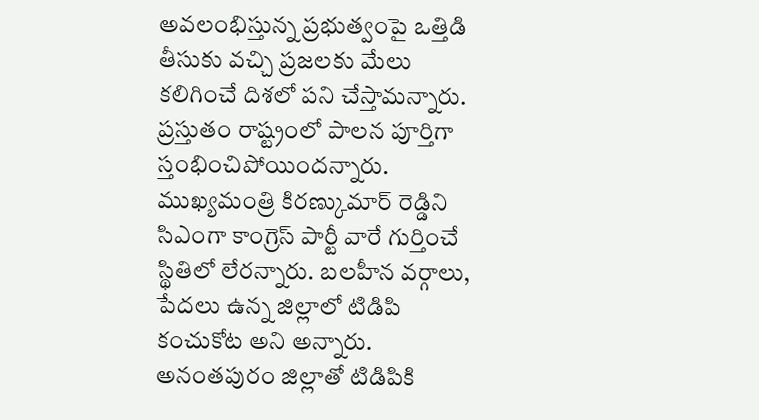అవలంభిస్తున్న ప్రభుత్వంపై ఒత్తిడి తీసుకు వచ్చి ప్రజలకు మేలు కలిగించే దిశలో పని చేస్తామన్నారు. ప్రస్తుతం రాష్ట్రంలో పాలన పూర్తిగా స్తంభించిపోయిందన్నారు. ముఖ్యమంత్రి కిరణ్కుమార్ రెడ్డిని సిఎంగా కాంగ్రెస్ పార్టీ వారే గుర్తించే స్థితిలో లేరన్నారు. బలహీన వర్గాలు, పేదలు ఉన్న జిల్లాలో టిడిపి కంచుకోట అని అన్నారు. అనంతపురం జిల్లాతో టిడిపికి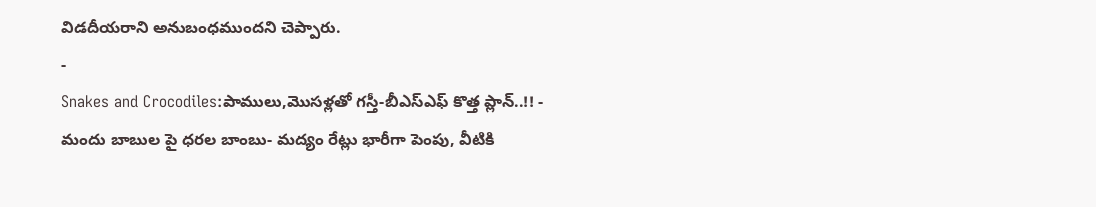విడదీయరాని అనుబంధముందని చెప్పారు.
-
Snakes and Crocodiles:పాములు,మొసళ్లతో గస్తీ-బీఎస్ఎఫ్ కొత్త ప్లాన్..!! -
మందు బాబుల పై ధరల బాంబు- మద్యం రేట్లు భారీగా పెంపు, వీటికి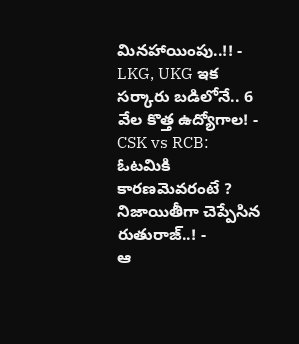మినహాయింపు..!! -
LKG, UKG ఇక సర్కారు బడిలోనే.. 6 వేల కొత్త ఉద్యోగాల! -
CSK vs RCB: ఓటమికి కారణమెవరంటే ? నిజాయితీగా చెప్పేసిన రుతురాజ్..! -
ఆ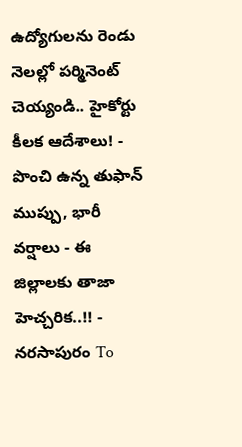ఉద్యోగులను రెండు నెలల్లో పర్మినెంట్ చెయ్యండి.. హైకోర్టు కీలక ఆదేశాలు! -
పొంచి ఉన్న తుఫాన్ ముప్పు, భారీ వర్షాలు - ఈ జిల్లాలకు తాజా హెచ్చరిక..!! -
నరసాపురం To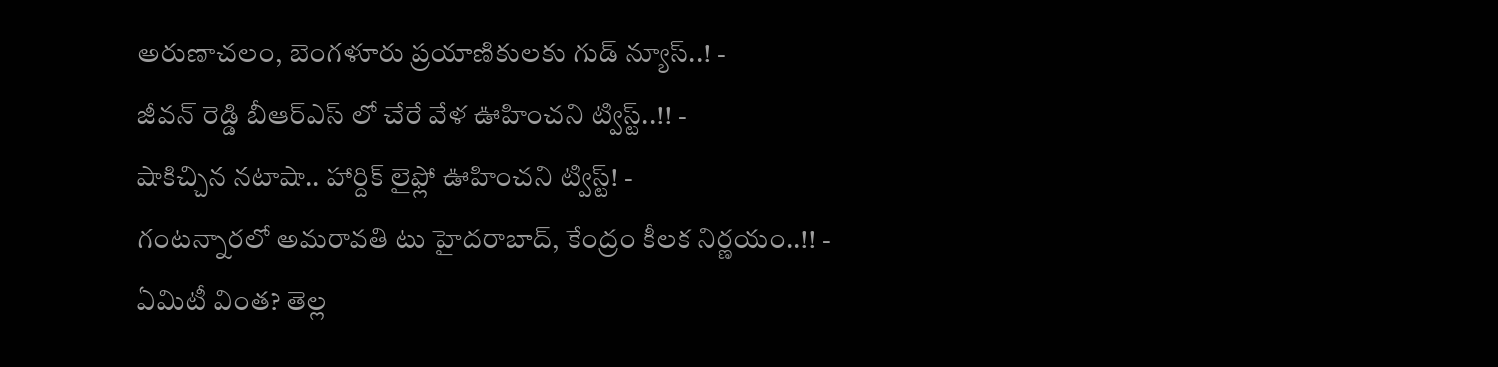అరుణాచలం, బెంగళూరు ప్రయాణికులకు గుడ్ న్యూస్..! -
జీవన్ రెడ్డి బీఆర్ఎస్ లో చేరే వేళ ఊహించని ట్విస్ట్..!! -
షాకిచ్చిన నటాషా.. హార్దిక్ లైఫ్లో ఊహించని ట్విస్ట్! -
గంటన్నారలో అమరావతి టు హైదరాబాద్, కేంద్రం కీలక నిర్ణయం..!! -
ఏమిటీ వింత? తెల్ల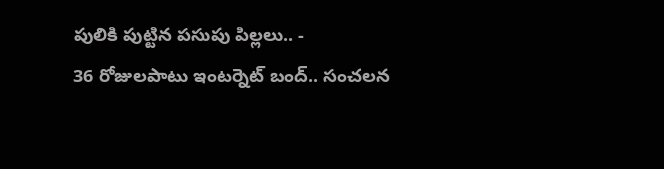పులికి పుట్టిన పసుపు పిల్లలు.. -
36 రోజులపాటు ఇంటర్నెట్ బంద్.. సంచలన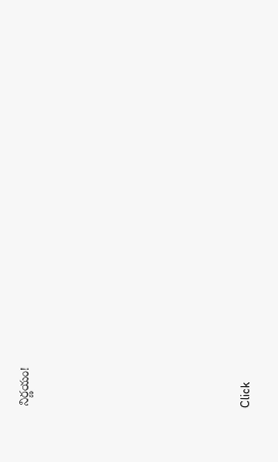నిర్ణయం!












Click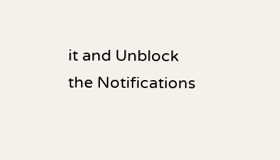it and Unblock the Notifications